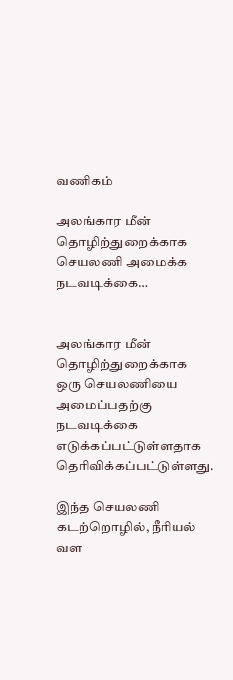வணிகம்

அலங்கார மீன் தொழிற்துறைக்காக செயலணி அமைக்க நடவடிக்கை…


அலங்கார மீன் தொழிற்துறைக்காக ஒரு செயலணியை அமைப்பதற்கு நடவடிக்கை எடுக்கப்பட்டுள்ளதாக தெரிவிக்கப்பட்டுள்ளது.

இந்த செயலணி கடற்றொழில், நீரியல் வள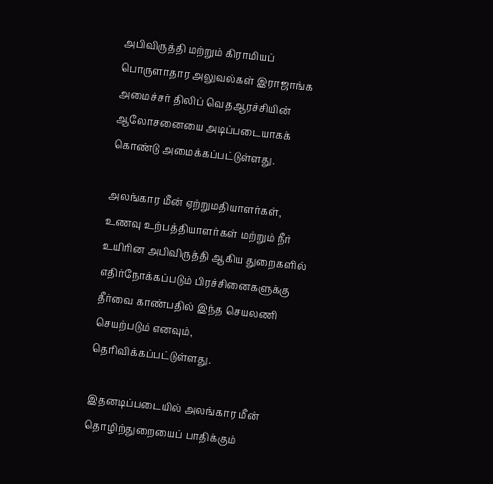அபிவிருத்தி மற்றும் கிராமியப் பொருளாதார அலுவல்கள் இராஜாங்க அமைச்சர் திலிப் வெதஆரச்சியின் ஆலோசனையை அடிப்படையாகக் கொண்டு அமைக்கப்பட்டுள்ளது.

அலங்கார மீன் ஏற்றுமதியாளர்கள், உணவு உற்பத்தியாளர்கள் மற்றும் நீர் உயிரின அபிவிருத்தி ஆகிய துறைகளில் எதிர்நோக்கப்படும் பிரச்சினைகளுக்கு தீர்வை காண்பதில் இந்த செயலணி செயற்படும் எனவும், தெரிவிக்கப்பட்டுள்ளது.

இதனடிப்படையில் அலங்கார மீன் தொழிற்துறையைப் பாதிக்கும்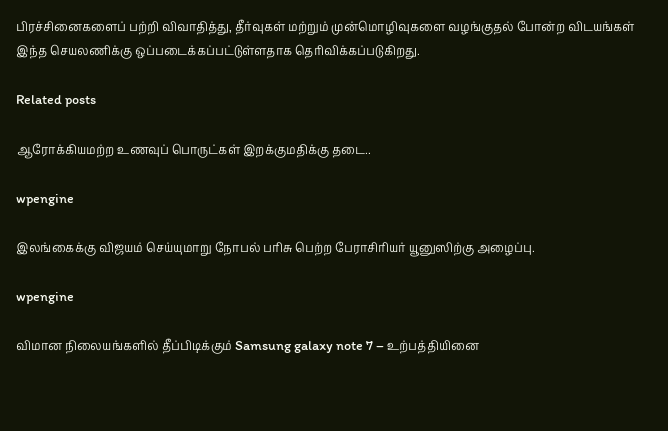பிரச்சினைகளைப் பற்றி விவாதித்து, தீர்வுகள் மற்றும் முன்மொழிவுகளை வழங்குதல் போன்ற விடயங்கள் இந்த செயலணிக்கு ஒப்படைக்கப்பட்டுள்ளதாக தெரிவிக்கப்படுகிறது.

Related posts

ஆரோக்கியமற்ற உணவுப் பொருட்கள் இறக்குமதிக்கு தடை..

wpengine

இலங்கைக்கு விஜயம் செய்யுமாறு நோபல் பரிசு பெற்ற பேராசிரியர் யூனுஸிற்கு அழைப்பு.

wpengine

விமான நிலையங்களில் தீப்பிடிக்கும் Samsung galaxy note 7 – உற்பத்தியினை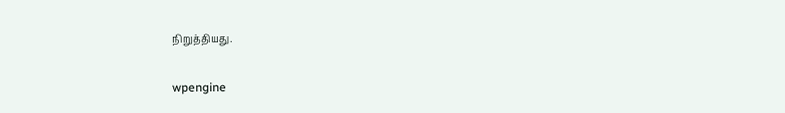நிறுத்தியது.

wpengine